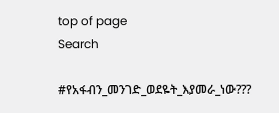top of page
Search

#የአፋብን_መንገድ_ወደዬት_እያመራ_ነው???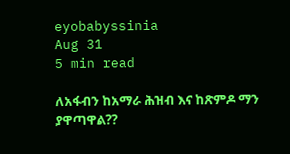eyobabyssinia
Aug 31
5 min read

ለአፋብን ከአማራ ሕዝብ እና ከጽምዶ ማን ያዋጣዋል??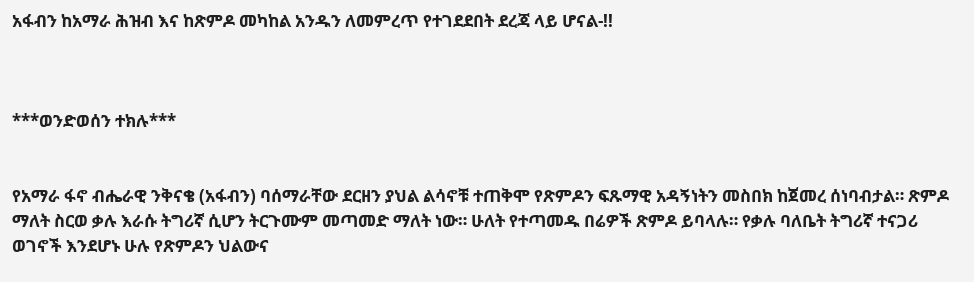አፋብን ከአማራ ሕዝብ እና ከጽምዶ መካከል አንዱን ለመምረጥ የተገደደበት ደረጃ ላይ ሆናል-!!



***ወንድወሰን ተክሉ***


የአማራ ፋኖ ብሔራዊ ንቅናቄ (አፋብን) ባሰማራቸው ደርዘን ያህል ልሳኖቹ ተጠቅሞ የጽምዶን ፍጹማዊ አዳኝነትን መስበክ ከጀመረ ሰነባብታል። ጽምዶ ማለት ስርወ ቃሉ እራሱ ትግሪኛ ሲሆን ትርጉሙም መጣመድ ማለት ነው። ሁለት የተጣመዱ በሬዎች ጽምዶ ይባላሉ። የቃሉ ባለቤት ትግሪኛ ተናጋሪ ወገኖች እንደሆኑ ሁሉ የጽምዶን ህልውና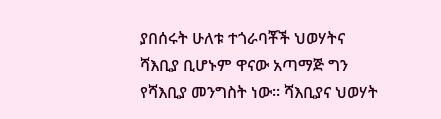ያበሰሩት ሁለቱ ተጎራባቾች ህወሃትና ሻእቢያ ቢሆኑም ዋናው አጣማጅ ግን የሻእቢያ መንግስት ነው። ሻእቢያና ህወሃት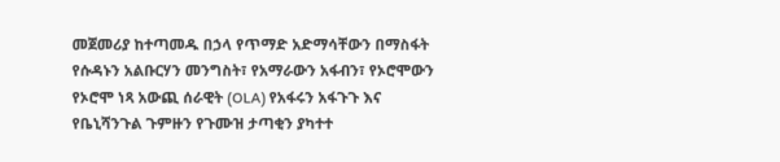መጀመሪያ ከተጣመዱ በኃላ የጥማድ አድማሳቸውን በማስፋት የሱዳኑን አልቡርሃን መንግስት፣ የአማራውን አፋብን፣ የኦሮሞውን የኦሮሞ ነጻ አውጪ ሰራዊት (OLA) የአፋሩን አፋጉጉ እና የቤኒሻንጉል ጉምዙን የጉሙዝ ታጣቂን ያካተተ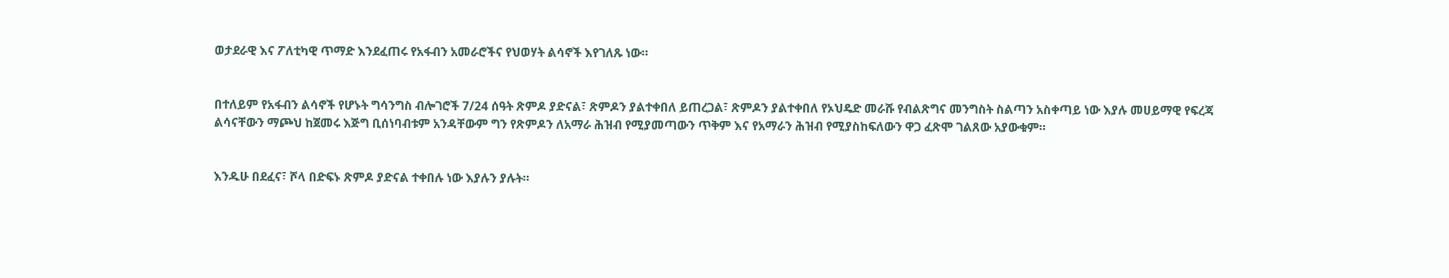ወታደራዊ እና ፖለቲካዊ ጥማድ እንደፈጠሩ የአፋብን አመራሮችና የህወሃት ልሳኖች እየገለጹ ነው።


በተለይም የአፋብን ልሳኖች የሆኑት ግሳንግስ ብሎገሮች 7/24 ሰዓት ጽምዶ ያድናል፣ ጽምዶን ያልተቀበለ ይጠረጋል፣ ጽምዶን ያልተቀበለ የኦህዴድ መራሹ የብልጽግና መንግስት ስልጣን አስቀጣይ ነው እያሉ መሀይማዊ የፍረጃ ልሳናቸውን ማጮህ ከጀመሩ እጅግ ቢሰነባብቱም አንዳቸውም ግን የጽምዶን ለአማራ ሕዝብ የሚያመጣውን ጥቅም እና የአማራን ሕዝብ የሚያስከፍለውን ዋጋ ፈጽሞ ገልጸው አያውቁም።


እንዱሁ በደፈና፣ ሾላ በድፍኑ ጽምዶ ያድናል ተቀበሉ ነው እያሉን ያሉት።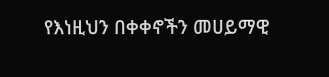የእነዚህን በቀቀኖችን መሀይማዊ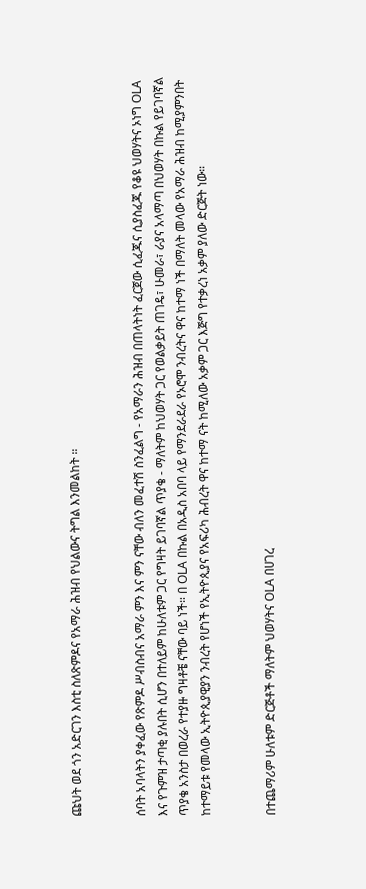ጩህት ወደ ጎን አድርገን እስቲ ስለጽምዶና የአማራ ሕዝብ የህልውና ትግል እንመልከት ።


ሰባት አባላትን ያቀፈው የጽምዶ ሥብስብና አማራ ምን እና ምን ናቸው ብለን መፈተሽ ስንፈልግ - የአማራን ሕዝብ በጠላትነት ፈርጀው ሲፈጁና ሲያስፈጁ የቆዩ ህወሃትና ኦነግ OLA እና የጉምዝ ታጣቂ ያሉበት ሲሆን በተለይም ከሁለቱም ጋር የግዛት ይገባኛል ጥያቄ - ማለትም ከህወሃት ጋር የወልቃይት ጠገዴ፣ ሁመራ፣ ራያና አላማጣ በህወሃት በኩል የይገባኛል ጥያቄ አንስታ በወረራ የተያዙ ግዛቶቼ ናቸው ባይ ነች። በ OLA በኩል በአዲስ አበባ ላይ የማንደራደራ የኦሮሞ ንብረትና ዋና ከተማ ነች በማለት መላው የአማራ ሕዝብ ከሚያምንበት ከተማይቱ የመላው ኢትዮጲያዊያን ንብረት የሆነች የኢትዮጲያና የአፍሪካ ሕብረት ዋና ከተማ ናት ከሚለው አቃም ጋር እጅግ የተቃረነ አቃም ያለው ድርጅት ነው።


በተጨማሪም ሁለቱም ድርጅቶች ማለትም ህወሃትና OLA በሀገረ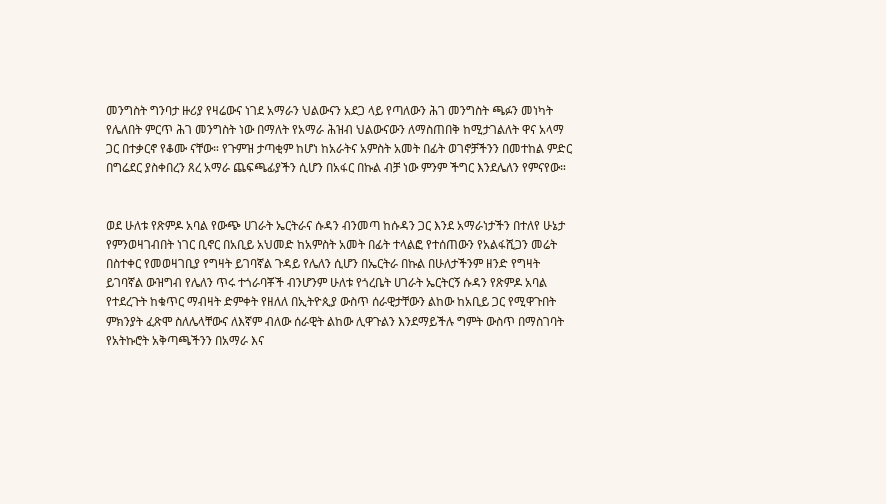መንግስት ግንባታ ዙሪያ የዛሬውና ነገደ አማራን ህልውናን አደጋ ላይ የጣለውን ሕገ መንግስት ጫፉን መነካት የሌለበት ምርጥ ሕገ መንግስት ነው በማለት የአማራ ሕዝብ ህልውናውን ለማስጠበቅ ከሚታገልለት ዋና አላማ ጋር በተቃርኖ የቆሙ ናቸው። የጉምዝ ታጣቂም ከሆነ ከአራትና አምስት አመት በፊት ወገኖቻችንን በመተከል ምድር በግሬደር ያስቀበረን ጸረ አማራ ጨፍጫፊያችን ሲሆን በአፋር በኩል ብቻ ነው ምንም ችግር እንደሌለን የምናየው።


ወደ ሁለቱ የጽምዶ አባል የውጭ ሀገራት ኤርትራና ሱዳን ብንመጣ ከሱዳን ጋር እንደ አማራነታችን በተለየ ሁኔታ የምንወዛገብበት ነገር ቢኖር በአቢይ አህመድ ከአምስት አመት በፊት ተላልፎ የተሰጠውን የአልፋሺጋን መሬት በስተቀር የመወዛገቢያ የግዛት ይገባኛል ጉዳይ የሌለን ሲሆን በኤርትራ በኩል በሁለታችንም ዘንድ የግዛት ይገባኛል ውዝግብ የሌለን ጥሩ ተጎራባቾች ብንሆንም ሁለቱ የጎረቤት ሀገራት ኤርትርኝ ሱዳን የጽምዶ አባል የተደረጉት ከቁጥር ማብዛት ድምቀት የዘለለ በኢትዮጲያ ውስጥ ሰራዊታቸውን ልከው ከአቢይ ጋር የሚዋጉበት ምክንያት ፈጽሞ ስለሌላቸውና ለእኛም ብለው ሰራዊት ልከው ሊዋጉልን እንደማይችሉ ግምት ውስጥ በማስገባት የአትኩሮት አቅጣጫችንን በአማራ እና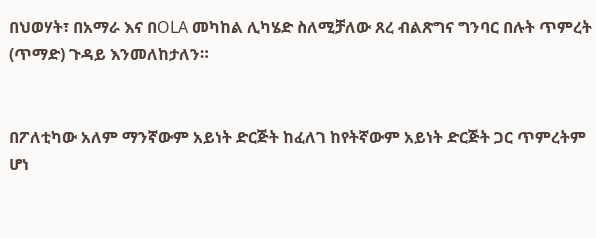በህወሃት፣ በአማራ እና በOLA መካከል ሊካሄድ ስለሚቻለው ጸረ ብልጽግና ግንባር በሉት ጥምረት (ጥማድ) ጉዳይ እንመለከታለን።


በፖለቲካው አለም ማንኛውም አይነት ድርጅት ከፈለገ ከየትኛውም አይነት ድርጅት ጋር ጥምረትም ሆነ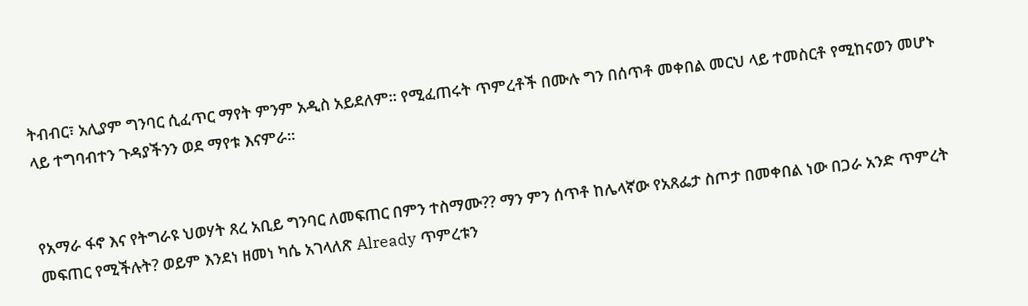ትብብር፣ አሊያም ግንባር ሲፈጥር ማየት ምንም አዲስ አይደለም። የሚፈጠሩት ጥምረቶች በሙሉ ግን በሰጥቶ መቀበል መርህ ላይ ተመስርቶ የሚከናወን መሆኑ ላይ ተግባብተን ጉዳያችንን ወደ ማየቱ እናምራ።


የአማራ ፋኖ እና የትግራዩ ህወሃት ጸረ አቢይ ግንባር ለመፍጠር በምን ተስማሙ?? ማን ምን ሰጥቶ ከሌላኛው የአጸፌታ ስጦታ በመቀበል ነው በጋራ አንድ ጥምረት መፍጠር የሚችሉት? ወይም እንደነ ዘመነ ካሴ አገላለጽ Already ጥምረቱን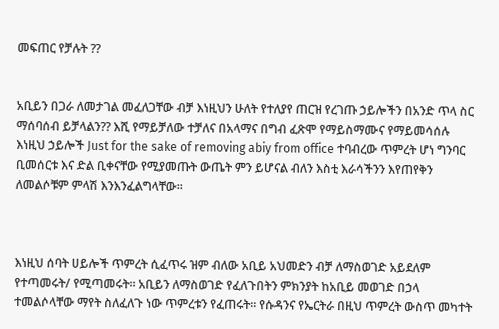መፍጠር የቻሉት ??


አቢይን በጋራ ለመታገል መፈለጋቸው ብቻ እነዚህን ሁለት የተለያየ ጠርዝ የረገጡ ኃይሎችን በአንድ ጥላ ስር ማሰባሰብ ይቻላልን?? እሺ የማይቻለው ተቻለና በአላማና በግብ ፈጽሞ የማይስማሙና የማይመሳሰሉ እነዚህ ኃይሎች Just for the sake of removing abiy from office ተባብረው ጥምረት ሆነ ግንባር ቢመሰርቱ እና ድል ቢቀናቸው የሚያመጡት ውጤት ምን ይሆናል ብለን እስቲ እራሳችንን እየጠየቅን ለመልሶቹም ምላሽ እንእንፈልግላቸው።



እነዚህ ሰባት ሀይሎች ጥምረት ሲፈጥሩ ዝም ብለው አቢይ አህመድን ብቻ ለማስወገድ አይደለም የተጣመሩት/ የሚጣመሩት። አቢይን ለማስወገድ የፈለጉበትን ምክንያት ከአቢይ መወገድ በኃላ ተመልሶላቸው ማየት ስለፈለጉ ነው ጥምረቱን የፈጠሩት። የሱዳንና የኤርትራ በዚህ ጥምረት ውስጥ መካተት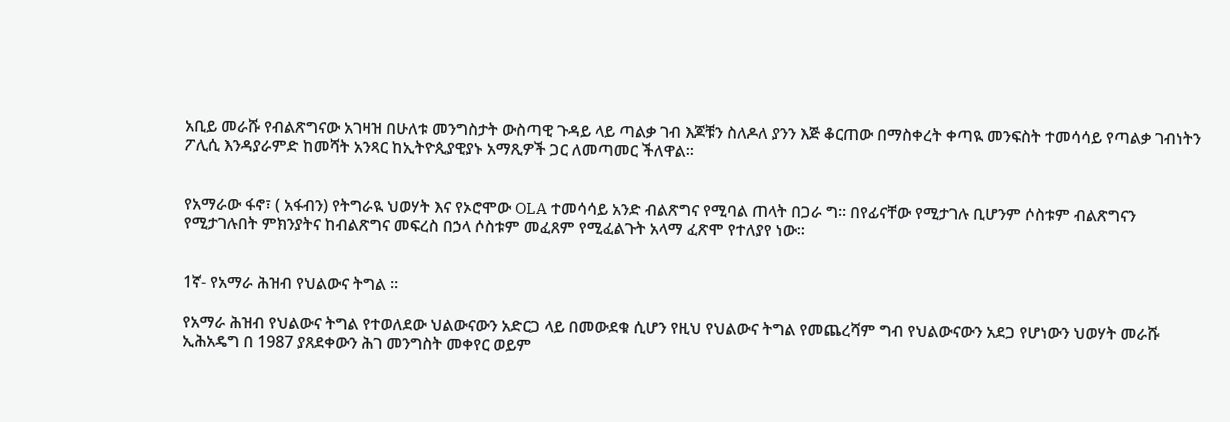አቢይ መራሹ የብልጽግናው አገዛዝ በሁለቱ መንግስታት ውስጣዊ ጉዳይ ላይ ጣልቃ ገብ እጆቹን ስለዶለ ያንን እጅ ቆርጠው በማስቀረት ቀጣዪ መንፍስት ተመሳሳይ የጣልቃ ገብነትን ፖሊሲ እንዳያራምድ ከመሻት አንጻር ከኢትዮጲያዊያኑ አማጺዎች ጋር ለመጣመር ችለዋል።


የአማራው ፋኖ፣ ( አፋብን) የትግራዪ ህወሃት እና የኦሮሞው OLA ተመሳሳይ አንድ ብልጽግና የሚባል ጠላት በጋራ ግ። በየፊናቸው የሚታገሉ ቢሆንም ሶስቱም ብልጽግናን የሚታገሉበት ምክንያትና ከብልጽግና መፍረስ በኃላ ሶስቱም መፈጸም የሚፈልጉት አላማ ፈጽሞ የተለያየ ነው።


1ኛ- የአማራ ሕዝብ የህልውና ትግል ።

የአማራ ሕዝብ የህልውና ትግል የተወለደው ህልውናውን አድርጋ ላይ በመውደቁ ሲሆን የዚህ የህልውና ትግል የመጨረሻም ግብ የህልውናውን አደጋ የሆነውን ህወሃት መራሹ ኢሕአዴግ በ 1987 ያጸደቀውን ሕገ መንግስት መቀየር ወይም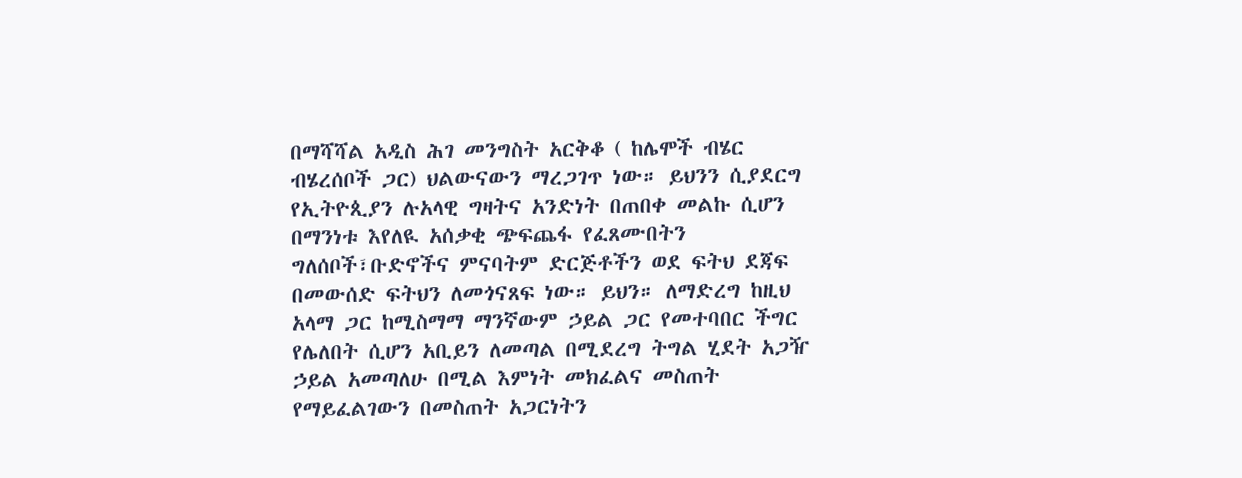በማሻሻል አዲስ ሕገ መንግስት አርቅቆ ( ከሌሞች ብሄር ብሄረሰቦች ጋር) ህልውናውን ማረጋገጥ ነው። ይህንን ሲያደርግ የኢትዮጲያን ሉአላዊ ግዛትና አንድነት በጠበቀ መልኩ ሲሆን በማንነቱ እየለዪ አሰቃቂ ጭፍጨፋ የፈጸሙበትን ግለሰቦች፣ቡድኖችና ምናባትም ድርጅቶችን ወደ ፍትህ ደጃፍ በመውሰድ ፍትህን ለመጎናጸፍ ነው። ይህን። ለማድረግ ከዚህ አላማ ጋር ከሚስማማ ማንኛውም ኃይል ጋር የመተባበር ችግር የሌለበት ሲሆን አቢይን ለመጣል በሚደረግ ትግል ሂደት አጋዥ ኃይል አመጣለሁ በሚል እምነት መክፈልና መስጠት የማይፈልገውን በመስጠት አጋርነትን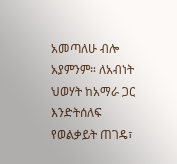አመጣለሁ ብሎ አያምንም። ለአብነት ህወሃት ከአማራ ጋር እንድትሰለፍ የወልቃይት ጠገዴ፣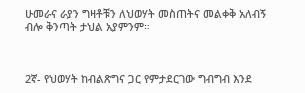ሁመራና ራያን ግዛቶቹን ለህወሃት መስጠትና መልቀቅ አለብኝ ብሎ ቅንጣት ታህል አያምንም።



2ኛ- የህወሃት ከብልጽግና ጋር የምታደርገው ግብግብ እንደ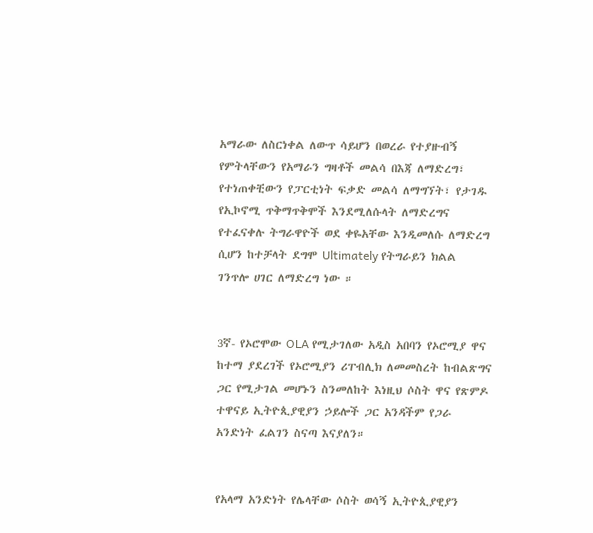አማራው ለስርነቀል ለውጥ ሳይሆን በወረራ የተያዙብኝ የምትላቸውን የአማራን ግዛቶች መልሳ በእጃ ለማድረግ፣ የተነጠቀቺውን የፓርቲነት ፍቃድ መልሳ ለማግኘት፣ የታገዱ የኢኮኖሚ ጥቅማጥቅሞች እንደሚለሱላት ለማድረግና የተፈናቀሉ ትግራዋዮች ወደ ቀዬአቸው እንዲመለሱ ለማድረግ ሲሆን ከተቻላት ደግሞ Ultimately የትግራይን ክልል ገንጥሎ ሀገር ለማድረግ ነው ።


3ኛ- የኦሮሞው OLA የሚታገለው አዲስ አበባን የኦሮሚያ ዋና ከተማ ያደረገች የኦሮሚያን ሪፐብሊክ ለመመስረት ከብልጽግና ጋር የሚታገል መሆኑን ስንመለከት እነዚህ ሶስት ዋና የጽምዶ ተዋናይ ኢትዮጲያዊያን ኃይሎች ጋር አንዳችም የጋራ አንድነት ፈልገን ስናጣ እናያለን።


የአላማ አንድነት የሌላቸው ሶስት ወሳኝ ኢትዮጲያዊያን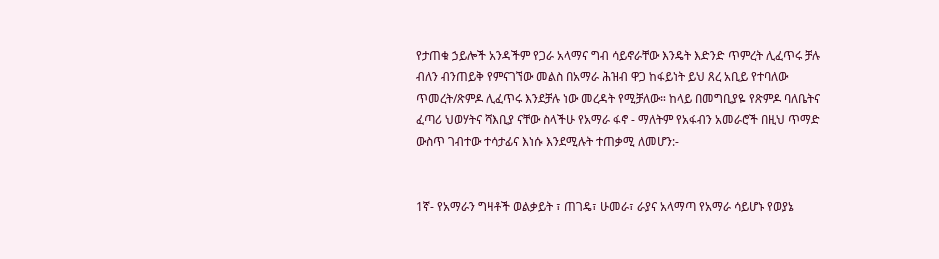የታጠቁ ኃይሎች አንዳችም የጋራ አላማና ግብ ሳይኖራቸው እንዴት እድንድ ጥምረት ሊፈጥሩ ቻሉ ብለን ብንጠይቅ የምናገኘው መልስ በአማራ ሕዝብ ዋጋ ከፋይነት ይህ ጸረ አቢይ የተባለው ጥመረት/ጽምዶ ሊፈጥሩ እንደቻሉ ነው መረዳት የሚቻለው። ከላይ በመግቢያዬ የጽምዶ ባለቤትና ፈጣሪ ህወሃትና ሻእቢያ ናቸው ስላችሁ የአማራ ፋኖ - ማለትም የአፋብን አመራሮች በዚህ ጥማድ ውስጥ ገብተው ተሳታፊና እነሱ እንደሚሉት ተጠቃሚ ለመሆን:-


1ኛ- የአማራን ግዛቶች ወልቃይት ፣ ጠገዴ፣ ሁመራ፣ ራያና አላማጣ የአማራ ሳይሆኑ የወያኔ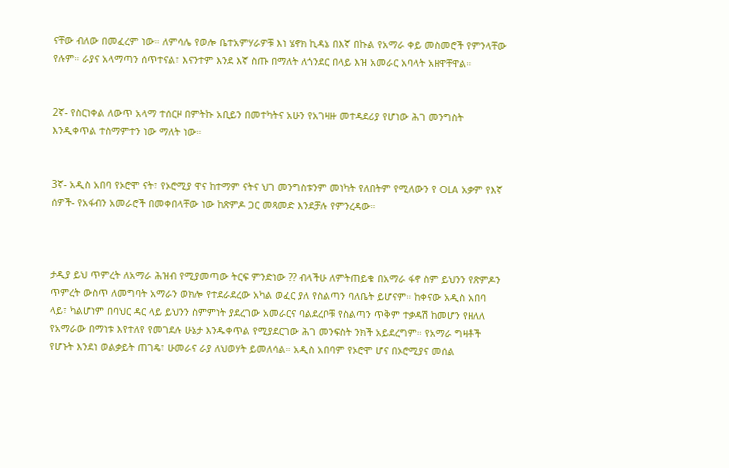ናቸው ብለው በመፈረም ነው። ለምሳሌ የወሎ ቤተአምሃራዎቹ እነ ሄኖክ ኪዳኔ በእኛ በኩል የአማራ ቀይ መስመሮች የምንላቸው የሉም። ራያና አላማጣን ሰጥተናል፣ እናንተም እንደ እኛ ስጡ በማለት ለጎንደር በላይ እዝ አመራር አባላት አዘዋቸዋል።


2ኛ- የስርነቀል ለውጥ አላማ ተሰርዞ በምትኩ አቢይን በመተካትና አሁን የአገዛዙ መተዳደሪያ የሆነው ሕገ መንግስት እንዲቀጥል ተስማምተን ነው ማለት ነው።


3ኛ- አዲስ አበባ የኦሮሞ ናት፣ የኦሮሚያ ዋና ከተማም ናትና ህገ መንግስቱንም መነካት የለበትም የሚለውን የ OLA አቃም የእኛ ሰዎች- የአፋብን አመራሮች በመቀበላቸው ነው ከጽምዶ ጋር መጻመድ እንደቻሉ የምንረዳው።



ታዲያ ይህ ጥምረት ለአማራ ሕዝብ የሚያመጣው ትርፍ ምንድነው ?? ብላችሁ ለምትጠይቁ በአማራ ፋኖ ስም ይህንን የጽምዶን ጥምረት ውስጥ ለመግባት አማራን ወክሎ የተደራደረው አካል ወፈር ያለ የስልጣን ባለቤት ይሆናም። ከቀናው አዲስ አበባ ላይ፣ ካልሆነም በባህር ዳር ላይ ይህንን ስምምነት ያደረገው አመራርና ባልደረቦቹ የስልጣን ጥቅም ተቃዳሽ ከመሆን የዘለለ የአማራው በማነቱ እየተለየ የመገደሉ ሁኔታ እንዱቀጥል የሚያደርገው ሕገ መንፍስት ንክች አይደረግም። የአማራ ግዛቶች የሆኑት እንደነ ወልቃይት ጠገዴ፣ ሁመራና ራያ ለህወሃት ይመለሳል። አዲስ አበባም የኦሮሞ ሆና በኦሮሚያና መሰል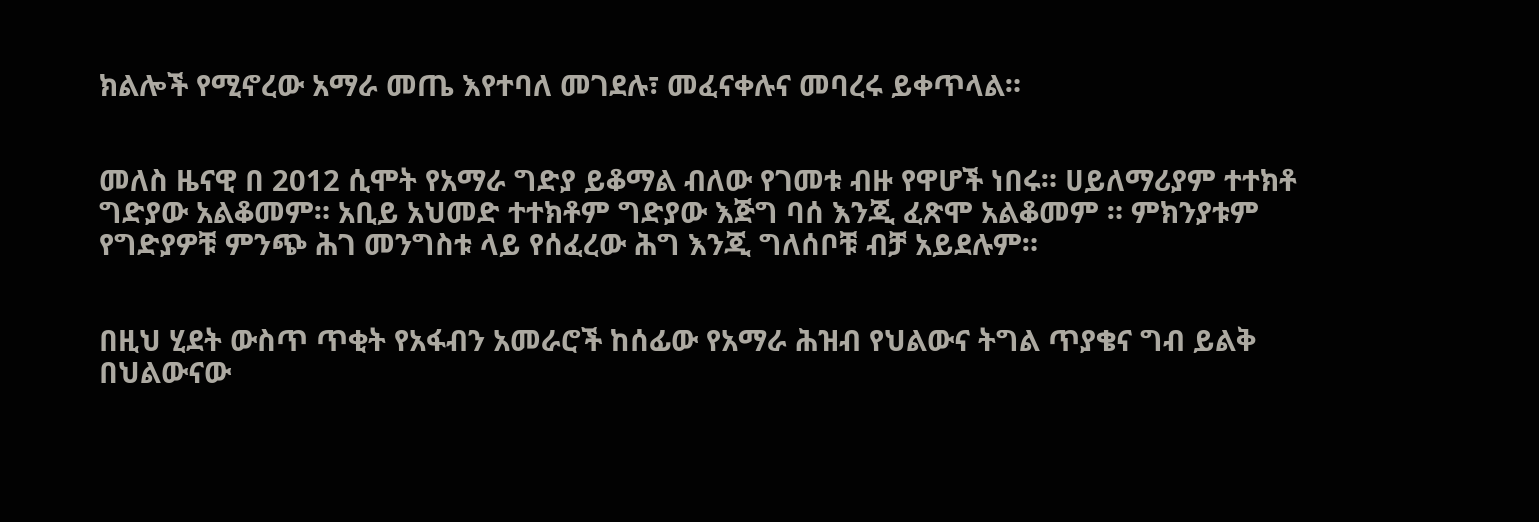ክልሎች የሚኖረው አማራ መጤ እየተባለ መገደሉ፣ መፈናቀሉና መባረሩ ይቀጥላል።


መለስ ዜናዊ በ 2012 ሲሞት የአማራ ግድያ ይቆማል ብለው የገመቱ ብዙ የዋሆች ነበሩ። ሀይለማሪያም ተተክቶ ግድያው አልቆመም። አቢይ አህመድ ተተክቶም ግድያው እጅግ ባሰ እንጂ ፈጽሞ አልቆመም ። ምክንያቱም የግድያዎቹ ምንጭ ሕገ መንግስቱ ላይ የሰፈረው ሕግ እንጂ ግለሰቦቹ ብቻ አይደሉም።


በዚህ ሂደት ውስጥ ጥቂት የአፋብን አመራሮች ከሰፊው የአማራ ሕዝብ የህልውና ትግል ጥያቄና ግብ ይልቅ በህልውናው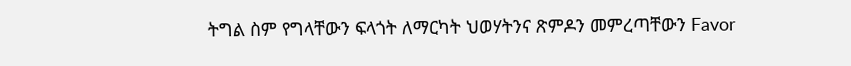ትግል ስም የግላቸውን ፍላጎት ለማርካት ህወሃትንና ጽምዶን መምረጣቸውን Favor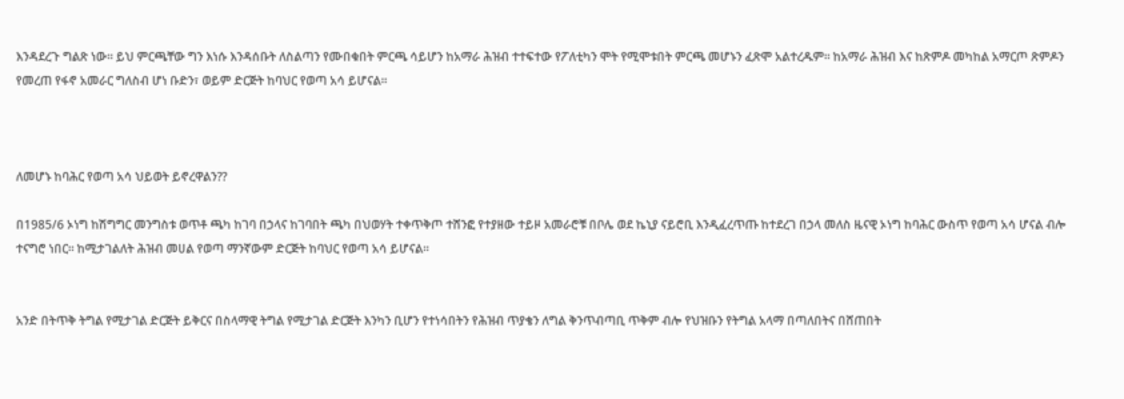እንዳደረጉ ግልጽ ነው። ይህ ምርጫቸው ግን እነሱ እንዳሰቡት ለስልጣን የሙበቁበት ምርጫ ሳይሆን ከአማራ ሕዝብ ተተፍተው የፖለቲካን ሞት የሚሞቱበት ምርጫ መሆኑን ፈጽሞ አልተረዱም። ከአማራ ሕዝብ እና ከጽምዶ መካከል አማርጦ ጽምዶን የመረጠ የፋኖ አመራር ግለስብ ሆነ ቡድን፣ ወይም ድርጅት ከባህር የወጣ አሳ ይሆናል።



ለመሆኑ ከባሕር የወጣ አሳ ህይወት ይኖረዋልን??

በ1985/6 ኦነግ ከሽግግር መንግስቱ ወጥቶ ጫካ ከገባ በኃላና ከገባበት ጫካ በህወሃት ተቀጥቅጦ ተሸንፎ የተያዘው ተይዞ አመራሮቹ በቦሌ ወደ ኬኒያ ናይሮቢ እንዲፈረጥጡ ከተደረገ በኃላ መለስ ዜናዊ ኦነግ ከባሕር ውስጥ የወጣ አሳ ሆናል ብሎ ተናግሮ ነበር። ከሚታገልለት ሕዝብ መሀል የወጣ ማንኛውም ድርጅት ከባህር የወጣ አሳ ይሆናል።


አንድ በትጥቅ ትግል የሚታገል ድርጅት ይቅርና በስላማዊ ትግል የሚታገል ድርጅት እንካን ቢሆን የተነሳበትን የሕዝብ ጥያቄን ለግል ቅንጥብጣቢ ጥቅም ብሎ የህዝቡን የትግል አላማ በጣለበትና በሸጠበት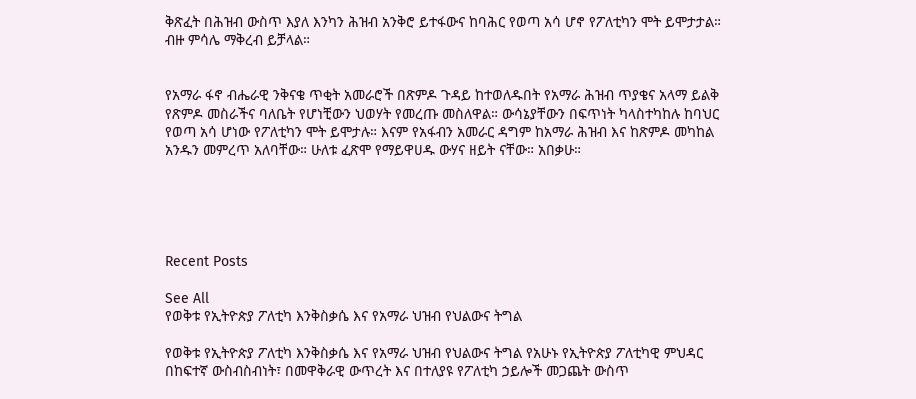ቅጽፈት በሕዝብ ውስጥ እያለ እንካን ሕዝብ አንቅሮ ይተፋውና ከባሕር የወጣ አሳ ሆኖ የፖለቲካን ሞት ይሞታታል። ብዙ ምሳሌ ማቅረብ ይቻላል።


የአማራ ፋኖ ብሔራዊ ንቅናቄ ጥቂት አመራሮች በጽምዶ ጉዳይ ከተወለዱበት የአማራ ሕዝብ ጥያቄና አላማ ይልቅ የጽምዶ መስራችና ባለቤት የሆነቺውን ህወሃት የመረጡ መስለዋል። ውሳኔያቸውን በፍጥነት ካላስተካከሉ ከባህር የወጣ አሳ ሆነው የፖለቲካን ሞት ይሞታሉ። እናም የአፋብን አመራር ዳግም ከአማራ ሕዝብ እና ከጽምዶ መካከል አንዱን መምረጥ አለባቸው። ሁለቱ ፈጽሞ የማይዋሀዱ ውሃና ዘይት ናቸው። አበቃሁ።





Recent Posts

See All
የወቅቱ የኢትዮጵያ ፖለቲካ እንቅስቃሴ እና የአማራ ህዝብ የህልውና ትግል

የወቅቱ የኢትዮጵያ ፖለቲካ እንቅስቃሴ እና የአማራ ህዝብ የህልውና ትግል የአሁኑ የኢትዮጵያ ፖለቲካዊ ምህዳር በከፍተኛ ውስብስብነት፣ በመዋቅራዊ ውጥረት እና በተለያዩ የፖለቲካ ኃይሎች መጋጨት ውስጥ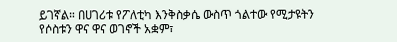ይገኛል። በሀገሪቱ የፖለቲካ እንቅስቃሴ ውስጥ ጎልተው የሚታዩትን የሶስቱን ዋና ዋና ወገኖች አቋም፣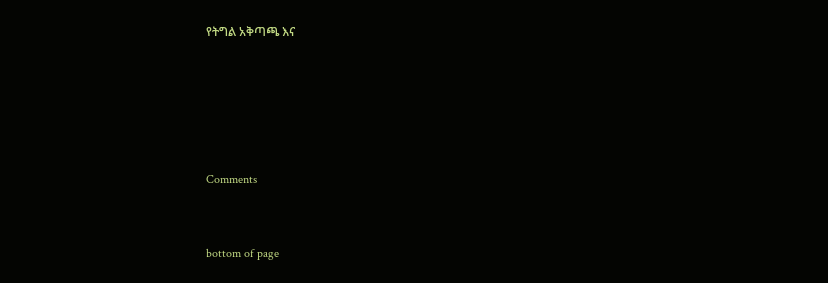የትግል አቅጣጫ እና





Comments


bottom of page